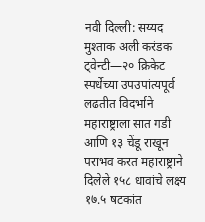नवी दिल्ली: सय्यद मुश्ताक अली करंडक ट्वेन्टी—२० क्रिकेट स्पर्धेच्या उपउपांत्यपूर्व लढतीत विदर्भाने महाराष्ट्राला सात गडी आणि १३ चेंडू राखून पराभव करत महाराष्ट्राने दिलेले १५८ धावांचे लक्ष्य १७.५ षटकांत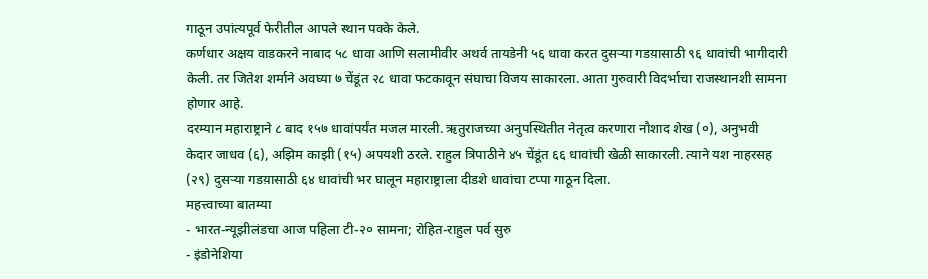गाठून उपांत्यपूर्व फेरीतील आपले स्थान पक्के केले.
कर्णधार अक्षय वाडकरने नाबाद ५८ धावा आणि सलामीवीर अथर्व तायडेनी ५६ धावा करत दुसऱ्या गडय़ासाठी ९६ धावांची भागीदारी केली. तर जितेश शर्माने अवघ्या ७ चेंडूंत २८ धावा फटकावून संघाचा विजय साकारला. आता गुरुवारी विदर्भाचा राजस्थानशी सामना होणार आहे.
दरम्यान महाराष्ट्राने ८ बाद १५७ धावांपर्यंत मजल मारली. ऋतुराजच्या अनुपस्थितीत नेतृत्व करणारा नौशाद शेख (०), अनुभवी केदार जाधव (६), अझिम काझी (१५) अपयशी ठरले. राहुल त्रिपाठीने ४५ चेंडूंत ६६ धावांची खेळी साकारली. त्याने यश नाहरसह (२९) दुसऱ्या गडय़ासाठी ६४ धावांची भर घालून महाराष्ट्राला दीडशे धावांचा टप्पा गाठून दिला.
महत्त्वाच्या बातम्या
- भारत-न्यूझीलंडचा आज पहिला टी-२० सामना; रोहित-राहुल पर्व सुरु
- इंडोनेशिया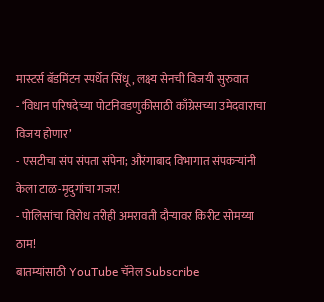मास्टर्स बॅडमिंटन स्पर्धेत सिंधू, लक्ष्य सेनची विजयी सुरुवात
- ‘विधान परिषदेच्या पोटनिवडणुकीसाठी काँग्रेसच्या उमेदवाराचा विजय होणार’
- एसटीचा संप संपता संपेना; औरंगाबाद विभागात संपकऱ्यांनी केला टाळ-मृदुगांचा गजर!
- पोलिसांचा विरोध तरीही अमरावती दौऱ्यावर किरीट सोमय्या ठाम!
बातम्यांसाठी YouTube चॅनेल Subscribe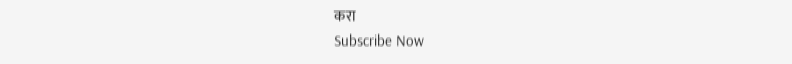करा
Subscribe Now